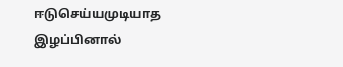ஈடுசெய்யமுடியாத இழப்பினால்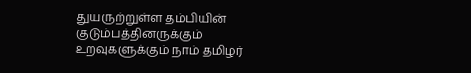துயருற்றுள்ள தம்பியின் குடும்பத்தினருக்கும் உறவுகளுக்கும் நாம் தமிழர்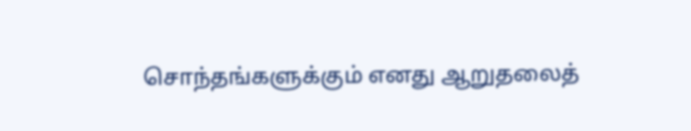சொந்தங்களுக்கும் எனது ஆறுதலைத்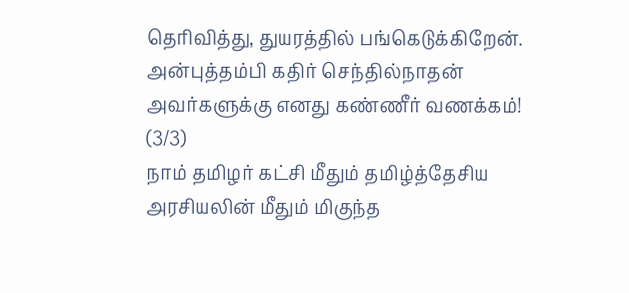தெரிவித்து, துயரத்தில் பங்கெடுக்கிறேன்.
அன்புத்தம்பி கதிர் செந்தில்நாதன் அவர்களுக்கு எனது கண்ணீர் வணக்கம்!
(3/3)
நாம் தமிழர் கட்சி மீதும் தமிழ்த்தேசிய அரசியலின் மீதும் மிகுந்த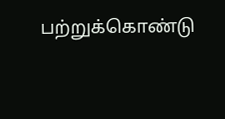பற்றுக்கொண்டு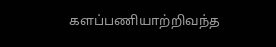களப்பணியாற்றிவந்த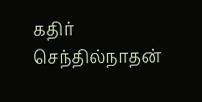கதிர் செந்தில்நாதன்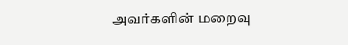அவர்களின் மறைவு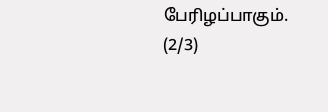பேரிழப்பாகும்.
(2/3)